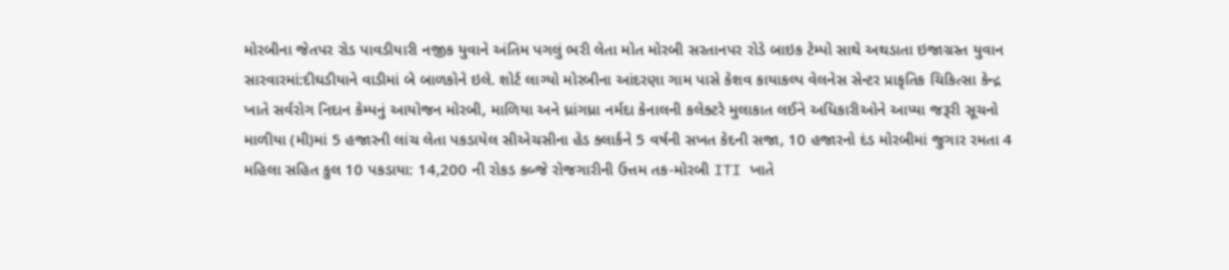મોરબીના જેતપર રોડ પાવડીયારી નજીક યુવાને અંતિમ પગલું ભરી લેતા મોત મોરબી સરતાનપર રોડે બાઇક ટેમ્પો સાથે અથડાતા ઇજાગ્રસ્ત યુવાન સારવારમાં:દીઘડીયાને વાડીમાં બે બાળકોને ઇલે. શોર્ટ લાગ્યો મોરબીના આંદરણા ગામ પાસે કેશવ કાયાકલ્પ વેલનેસ સેન્ટર પ્રાકૃતિક ચિકિત્સા કેન્દ્ર ખાતે સર્વરોગ નિદાન કેમ્પનું આયોજન મોરબી, માળિયા અને ધ્રાંગધ્રા નર્મદા કેનાલની કલેક્ટરે મુલાકાત લઈને અધિકારીઓને આપ્યા જરૂરી સૂચનો માળીયા (મી)માં 5 હજારની લાંચ લેતા પકડાયેલ સીએચસીના હેડ ક્લાર્કને 5 વર્ષની સખત કેદની સજા, 10 હજારનો દંડ મોરબીમાં જુગાર રમતા 4 મહિલા સહિત કુલ 10 પકડાયા: 14,200 ની રોકડ કબ્જે રોજગારીની ઉત્તમ તક-મોરબી ITI ખાતે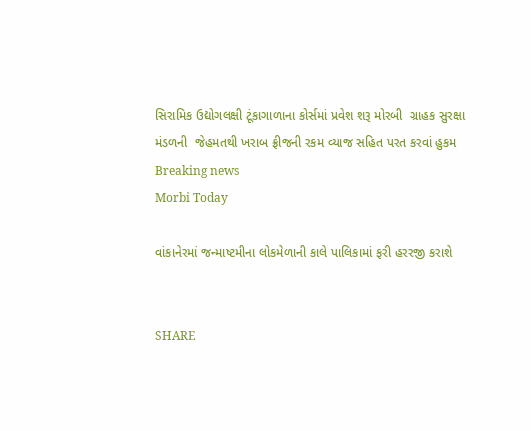સિરામિક ઉદ્યોગલક્ષી ટૂંકાગાળાના કોર્સમાં પ્રવેશ શરૂ મોરબી  ગ્રાહક સુરક્ષા મંડળની  જેહમતથી ખરાબ ફ્રીજની રકમ વ્યાજ સહિત પરત કરવાં હુકમ
Breaking news
Morbi Today

વાંકાનેરમાં જન્માષ્ટમીના લોકમેળાની કાલે પાલિકામાં ફરી હરરજી કરાશે


SHARE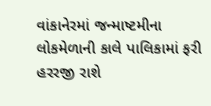વાંકાનેરમાં જન્માષ્ટમીના લોકમેળાની કાલે પાલિકામાં ફરી હરરજી રાશે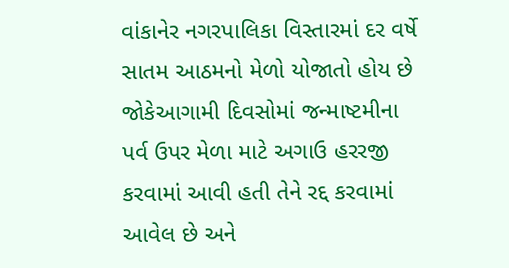વાંકાનેર નગરપાલિકા વિસ્તારમાં દર વર્ષે સાતમ આઠમનો મેળો યોજાતો હોય છે જોકેઆગામી દિવસોમાં જન્માષ્ટમીના પર્વ ઉપર મેળા માટે અગાઉ હરરજી કરવામાં આવી હતી તેને રદ્દ કરવામાં આવેલ છે અને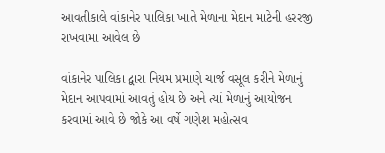આવતીકાલે વાંકાનેર પાલિકા ખાતે મેળાના મેદાન માટેની હરરજી રાખવામા આવેલ છે

વાંકાનેર પાલિકા દ્વારા નિયમ પ્રમાણે ચાર્જ વસૂલ કરીને મેળાનું મેદાન આપવામાં આવતું હોય છે અને ત્યાં મેળાનું આયોજન કરવામાં આવે છે જોકે આ વર્ષે ગણેશ મહોત્સવ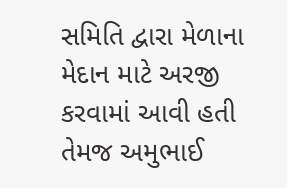સમિતિ દ્વારા મેળાના મેદાન માટે અરજી કરવામાં આવી હતી તેમજ અમુભાઈ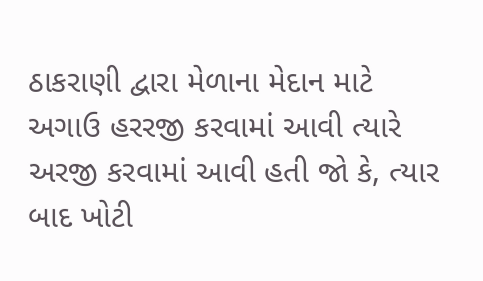ઠાકરાણી દ્વારા મેળાના મેદાન માટે અગાઉ હરરજી કરવામાં આવી ત્યારે અરજી કરવામાં આવી હતી જો કે, ત્યાર બાદ ખોટી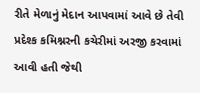રીતે મેળાનું મેદાન આપવામાં આવે છે તેવી પ્રદેશ્ક કમિશ્નરની કચેરીમાં અરજી કરવામાં આવી હતી જેથી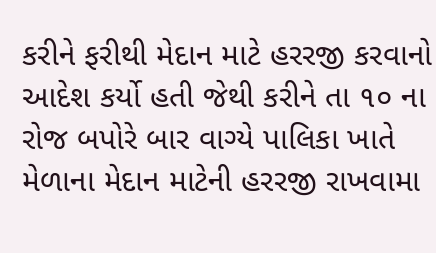કરીને ફરીથી મેદાન માટે હરરજી કરવાનો આદેશ કર્યો હતી જેથી કરીને તા ૧૦ ના રોજ બપોરે બાર વાગ્યે પાલિકા ખાતે મેળાના મેદાન માટેની હરરજી રાખવામા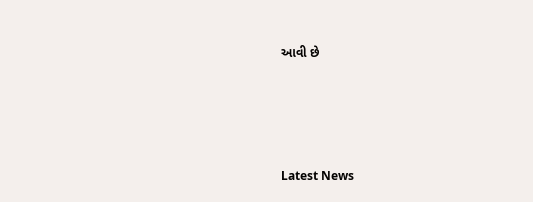આવી છે






Latest News